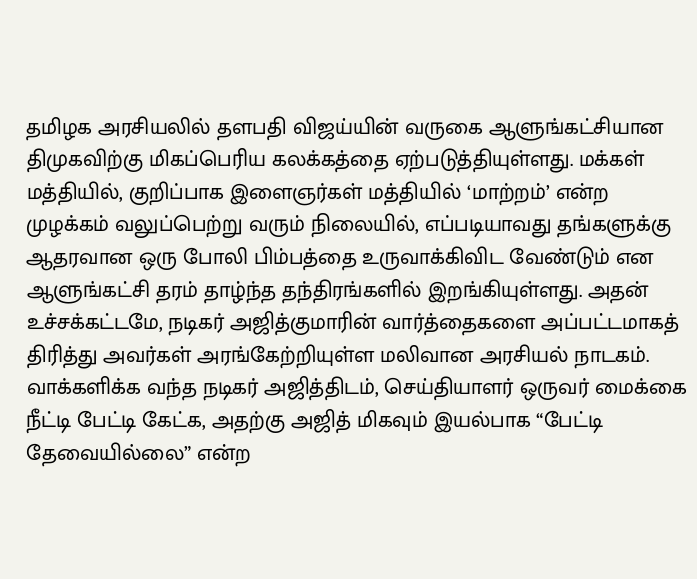தமிழக அரசியலில் தளபதி விஜய்யின் வருகை ஆளுங்கட்சியான திமுகவிற்கு மிகப்பெரிய கலக்கத்தை ஏற்படுத்தியுள்ளது. மக்கள் மத்தியில், குறிப்பாக இளைஞர்கள் மத்தியில் ‘மாற்றம்’ என்ற முழக்கம் வலுப்பெற்று வரும் நிலையில், எப்படியாவது தங்களுக்கு ஆதரவான ஒரு போலி பிம்பத்தை உருவாக்கிவிட வேண்டும் என ஆளுங்கட்சி தரம் தாழ்ந்த தந்திரங்களில் இறங்கியுள்ளது. அதன் உச்சக்கட்டமே, நடிகர் அஜித்குமாரின் வார்த்தைகளை அப்பட்டமாகத் திரித்து அவர்கள் அரங்கேற்றியுள்ள மலிவான அரசியல் நாடகம்.
வாக்களிக்க வந்த நடிகர் அஜித்திடம், செய்தியாளர் ஒருவர் மைக்கை நீட்டி பேட்டி கேட்க, அதற்கு அஜித் மிகவும் இயல்பாக “பேட்டி தேவையில்லை” என்ற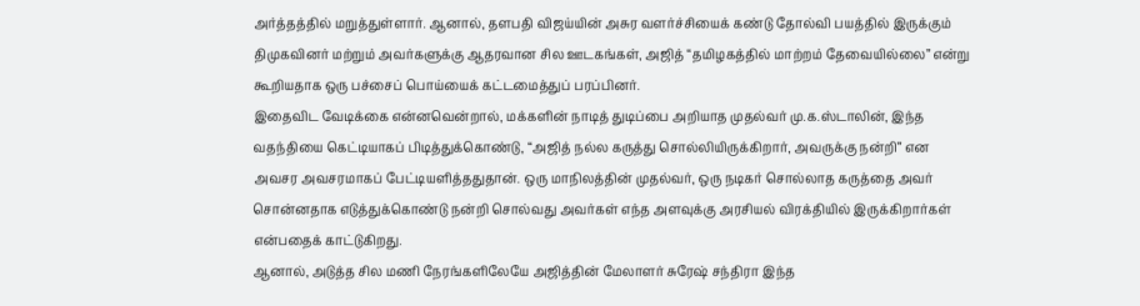அர்த்தத்தில் மறுத்துள்ளார். ஆனால், தளபதி விஜய்யின் அசுர வளர்ச்சியைக் கண்டு தோல்வி பயத்தில் இருக்கும் திமுகவினர் மற்றும் அவர்களுக்கு ஆதரவான சில ஊடகங்கள், அஜித் “தமிழகத்தில் மாற்றம் தேவையில்லை” என்று கூறியதாக ஒரு பச்சைப் பொய்யைக் கட்டமைத்துப் பரப்பினர்.
இதைவிட வேடிக்கை என்னவென்றால், மக்களின் நாடித் துடிப்பை அறியாத முதல்வர் மு.க.ஸ்டாலின், இந்த வதந்தியை கெட்டியாகப் பிடித்துக்கொண்டு, “அஜித் நல்ல கருத்து சொல்லியிருக்கிறார், அவருக்கு நன்றி” என அவசர அவசரமாகப் பேட்டியளித்ததுதான். ஒரு மாநிலத்தின் முதல்வர், ஒரு நடிகர் சொல்லாத கருத்தை அவர் சொன்னதாக எடுத்துக்கொண்டு நன்றி சொல்வது அவர்கள் எந்த அளவுக்கு அரசியல் விரக்தியில் இருக்கிறார்கள் என்பதைக் காட்டுகிறது.
ஆனால், அடுத்த சில மணி நேரங்களிலேயே அஜித்தின் மேலாளர் சுரேஷ் சந்திரா இந்த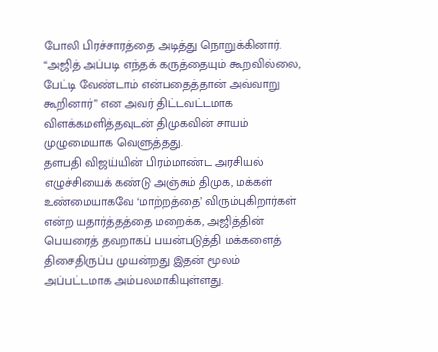போலி பிரச்சாரத்தை அடித்து நொறுக்கினார். “அஜித் அப்படி எந்தக் கருத்தையும் கூறவில்லை, பேட்டி வேண்டாம் என்பதைத்தான் அவ்வாறு கூறினார்” என அவர் திட்டவட்டமாக விளக்கமளித்தவுடன் திமுகவின் சாயம் முழுமையாக வெளுத்தது.
தளபதி விஜய்யின் பிரம்மாண்ட அரசியல் எழுச்சியைக் கண்டு அஞ்சும் திமுக, மக்கள் உண்மையாகவே ‘மாற்றத்தை’ விரும்புகிறார்கள் என்ற யதார்த்தத்தை மறைக்க, அஜித்தின் பெயரைத் தவறாகப் பயன்படுத்தி மக்களைத் திசைதிருப்ப முயன்றது இதன் மூலம் அப்பட்டமாக அம்பலமாகியுள்ளது.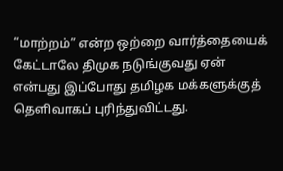“மாற்றம்” என்ற ஒற்றை வார்த்தையைக் கேட்டாலே திமுக நடுங்குவது ஏன் என்பது இப்போது தமிழக மக்களுக்குத் தெளிவாகப் புரிந்துவிட்டது.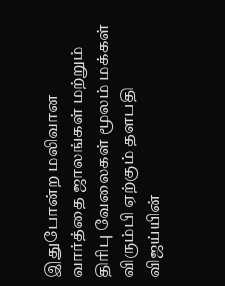இதுபோன்ற மலிவான வார்த்தை ஜாலங்கள் மற்றும் திரிபு வேலைகள் மூலம் மக்கள் விரும்பி ஏற்கும் தளபதி விஜய்யின்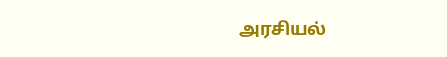அரசியல்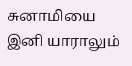சுனாமியை இனி யாராலும்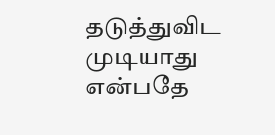தடுத்துவிட முடியாது என்பதே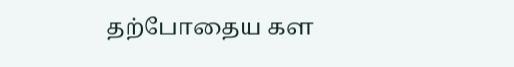தற்போதைய கள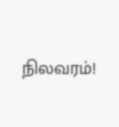நிலவரம்!